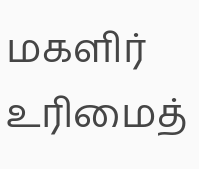மகளிர் உரிமைத்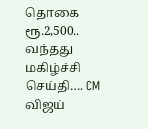தொகை ரூ.2,500.. வந்தது மகிழ்ச்சி செய்தி…. CM விஜய்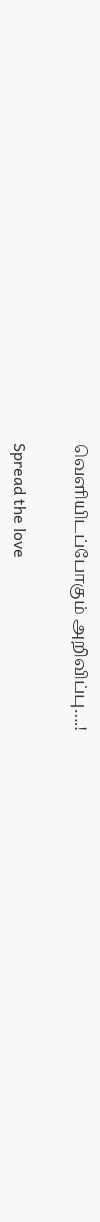வெளியிடப்போகும் அறிவிப்பு….!

Spread the love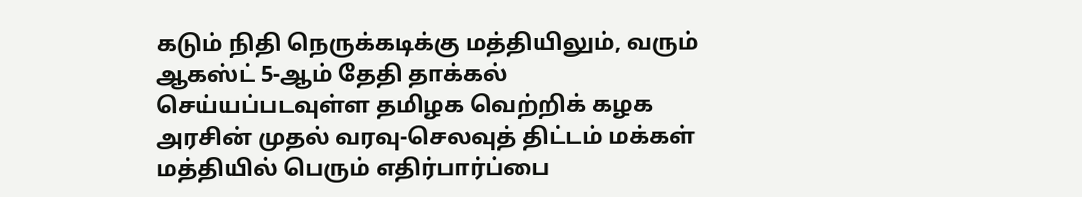கடும் நிதி நெருக்கடிக்கு மத்தியிலும், வரும் ஆகஸ்ட் 5-ஆம் தேதி தாக்கல் செய்யப்படவுள்ள தமிழக வெற்றிக் கழக அரசின் முதல் வரவு-செலவுத் திட்டம் மக்கள் மத்தியில் பெரும் எதிர்பார்ப்பை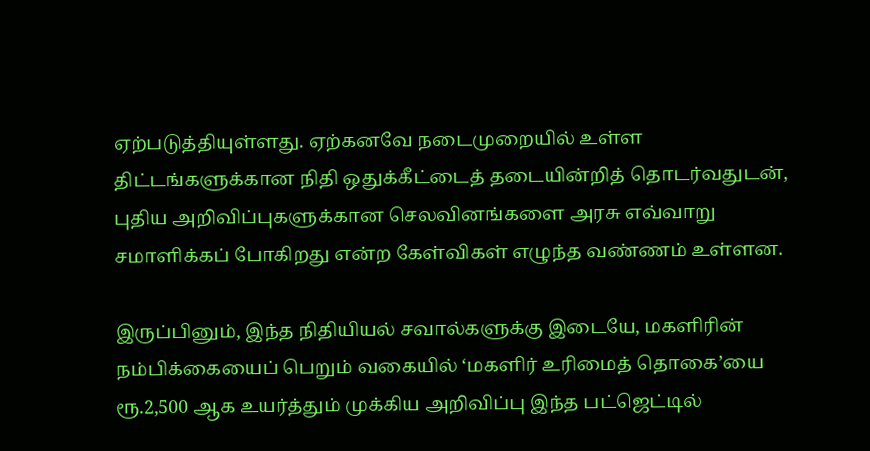ஏற்படுத்தியுள்ளது. ஏற்கனவே நடைமுறையில் உள்ள திட்டங்களுக்கான நிதி ஒதுக்கீட்டைத் தடையின்றித் தொடர்வதுடன், புதிய அறிவிப்புகளுக்கான செலவினங்களை அரசு எவ்வாறு சமாளிக்கப் போகிறது என்ற கேள்விகள் எழுந்த வண்ணம் உள்ளன.

இருப்பினும், இந்த நிதியியல் சவால்களுக்கு இடையே, மகளிரின் நம்பிக்கையைப் பெறும் வகையில் ‘மகளிர் உரிமைத் தொகை’யை ரூ.2,500 ஆக உயர்த்தும் முக்கிய அறிவிப்பு இந்த பட்ஜெட்டில்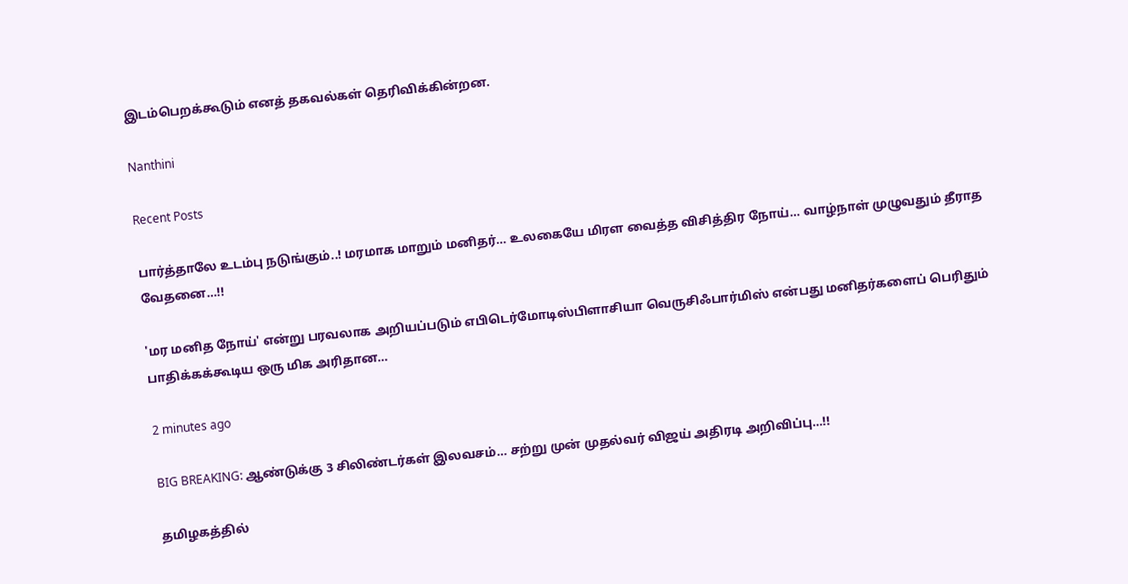இடம்பெறக்கூடும் எனத் தகவல்கள் தெரிவிக்கின்றன.

Nanthini

Recent Posts

பார்த்தாலே உடம்பு நடுங்கும்..! மரமாக மாறும் மனிதர்… உலகையே மிரள வைத்த விசித்திர நோய்… வாழ்நாள் முழுவதும் தீராத வேதனை…!!

'மர மனித நோய்' என்று பரவலாக அறியப்படும் எபிடெர்மோடிஸ்பிளாசியா வெருசிஃபார்மிஸ் என்பது மனிதர்களைப் பெரிதும் பாதிக்கக்கூடிய ஒரு மிக அரிதான…

2 minutes ago

BIG BREAKING: ஆண்டுக்கு 3 சிலிண்டர்கள் இலவசம்… சற்று முன் முதல்வர் விஜய் அதிரடி அறிவிப்பு…!!

தமிழகத்தில்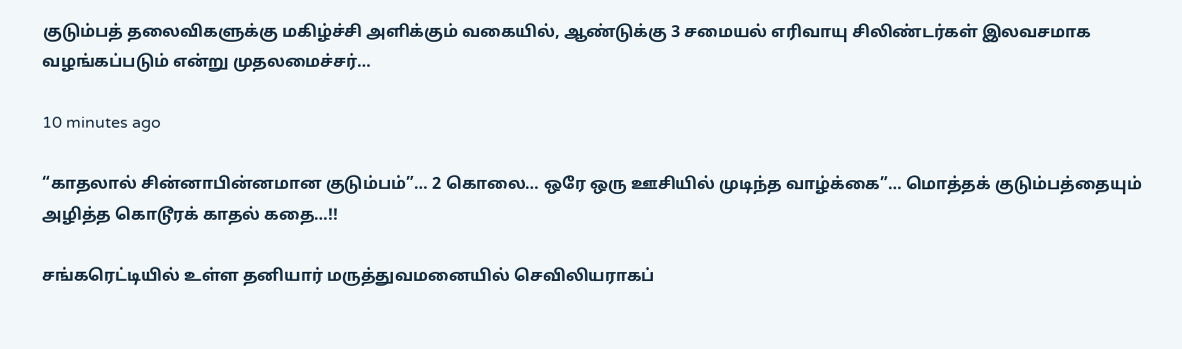குடும்பத் தலைவிகளுக்கு மகிழ்ச்சி அளிக்கும் வகையில், ஆண்டுக்கு 3 சமையல் எரிவாயு சிலிண்டர்கள் இலவசமாக வழங்கப்படும் என்று முதலமைச்சர்…

10 minutes ago

“காதலால் சின்னாபின்னமான குடும்பம்”… 2 கொலை… ஒரே ஒரு ஊசியில் முடிந்த வாழ்க்கை”… மொத்தக் குடும்பத்தையும் அழித்த கொடூரக் காதல் கதை…!!

சங்கரெட்டியில் உள்ள தனியார் மருத்துவமனையில் செவிலியராகப்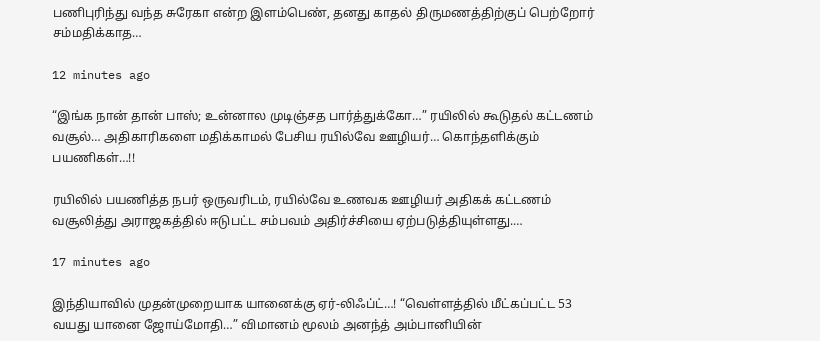பணிபுரிந்து வந்த சுரேகா என்ற இளம்பெண், தனது காதல் திருமணத்திற்குப் பெற்றோர் சம்மதிக்காத…

12 minutes ago

“இங்க நான் தான் பாஸ்; உன்னால முடிஞ்சத பார்த்துக்கோ…” ரயிலில் கூடுதல் கட்டணம் வசூல்… அதிகாரிகளை மதிக்காமல் பேசிய ரயில்வே ஊழியர்… கொந்தளிக்கும் பயணிகள்…!!

ரயிலில் பயணித்த நபர் ஒருவரிடம், ரயில்வே உணவக ஊழியர் அதிகக் கட்டணம் வசூலித்து அராஜகத்தில் ஈடுபட்ட சம்பவம் அதிர்ச்சியை ஏற்படுத்தியுள்ளது.…

17 minutes ago

இந்தியாவில் முதன்முறையாக யானைக்கு ஏர்-லிஃப்ட்…! “வெள்ளத்தில் மீட்கப்பட்ட 53 வயது யானை ஜோய்மோதி…” விமானம் மூலம் அனந்த் அம்பானியின்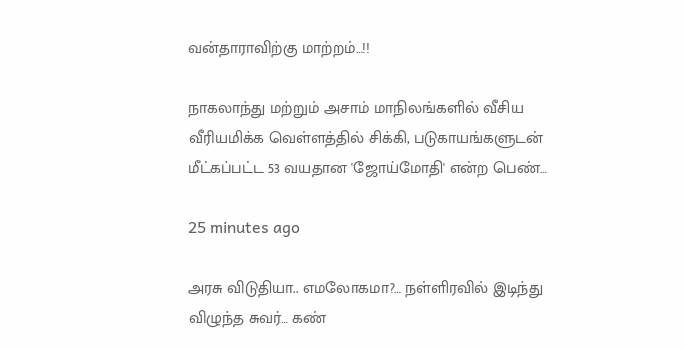வன்தாராவிற்கு மாற்றம்…!!

நாகலாந்து மற்றும் அசாம் மாநிலங்களில் வீசிய வீரியமிக்க வெள்ளத்தில் சிக்கி, படுகாயங்களுடன் மீட்கப்பட்ட 53 வயதான 'ஜோய்மோதி' என்ற பெண்…

25 minutes ago

அரசு விடுதியா.. எமலோகமா?… நள்ளிரவில் இடிந்து விழுந்த சுவர்… கண்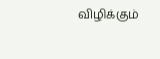விழிக்கும்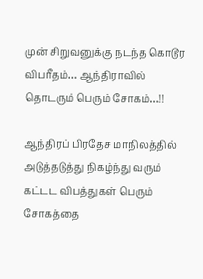முன் சிறுவனுக்கு நடந்த கொடூர விபரீதம்… ஆந்திராவில் தொடரும் பெரும் சோகம்…!!

ஆந்திரப் பிரதேச மாநிலத்தில் அடுத்தடுத்து நிகழ்ந்து வரும் கட்டட விபத்துகள் பெரும் சோகத்தை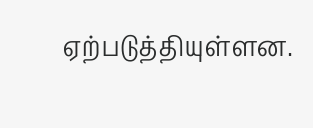ஏற்படுத்தியுள்ளன.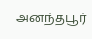அனந்தபூர்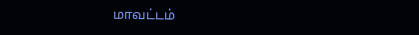மாவட்டம்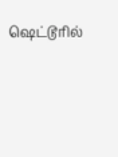ஷெட்டூரில்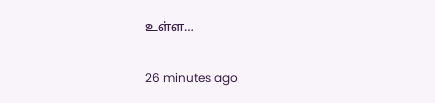உள்ள…

26 minutes ago